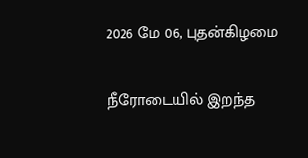2026 மே 06, புதன்கிழமை

நீரோடையில் இறந்த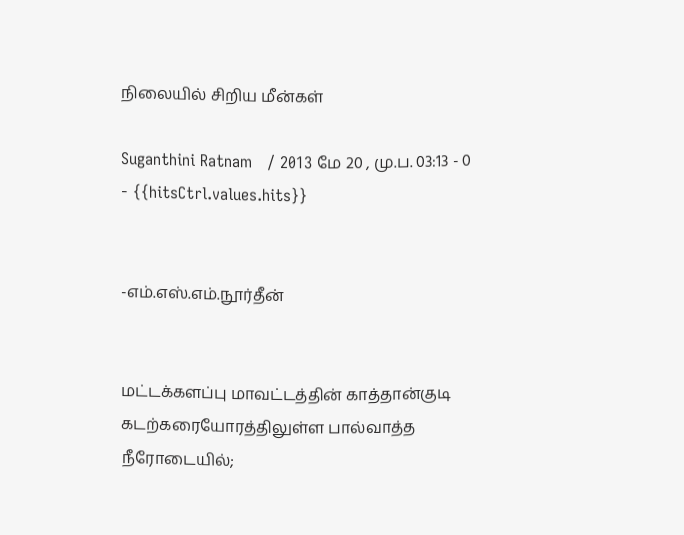நிலையில் சிறிய மீன்கள்

Suganthini Ratnam   / 2013 மே 20 , மு.ப. 03:13 - 0     - {{hitsCtrl.values.hits}}


-எம்.எஸ்.எம்.நூர்தீன்


மட்டக்களப்பு மாவட்டத்தின் காத்தான்குடி கடற்கரையோரத்திலுள்ள பால்வாத்த  நீரோடையில்;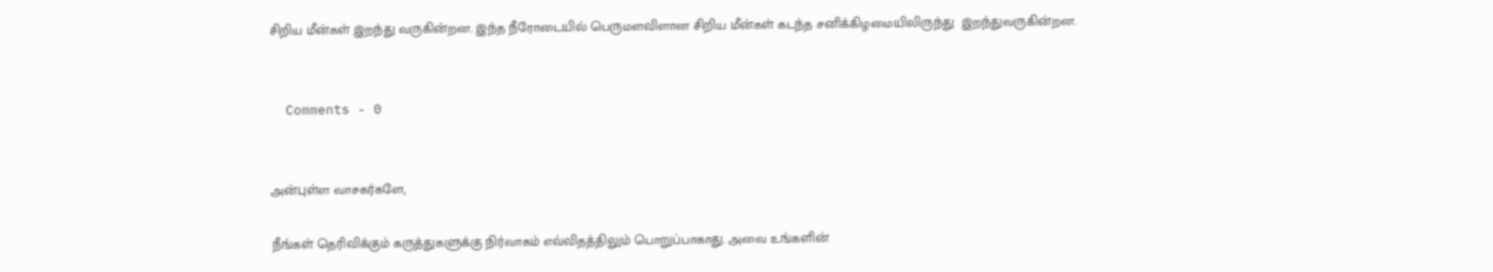சிறிய மீன்கள் இறந்து வருகின்றன. இந்த நீரோடையில் பெருமளவிளான சிறிய மீன்கள் கடந்த சனிக்கிழமையிலிருந்து  இறந்துவருகின்றன.


  Comments - 0


அன்புள்ள வாசகர்களே,

நீங்கள் தெரிவிக்கும் கருத்துகளுக்கு நிர்வாகம் எவ்விதத்திலும் பொறுப்பாகாது. அவை உங்களின்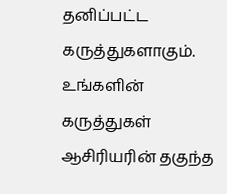தனிப்பட்ட கருத்துகளாகும். உங்களின் கருத்துகள் ஆசிரியரின் தகுந்த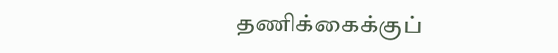தணிக்கைக்குப்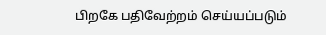பிறகே பதிவேற்றம் செய்யப்படும்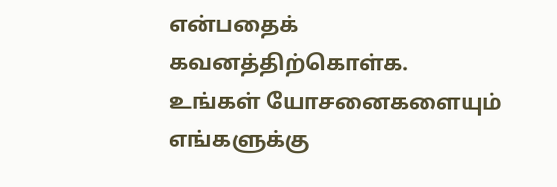என்பதைக் கவனத்திற்கொள்க. உங்கள் யோசனைகளையும் எங்களுக்கு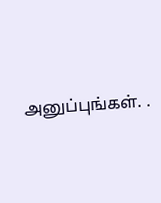அனுப்புங்கள். .